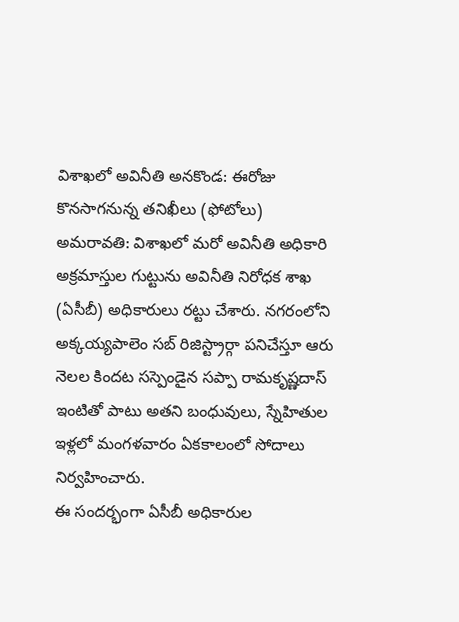విశాఖలో అవినీతి అనకొండ: ఈరోజు కొనసాగనున్న తనిఖీలు (ఫోటోలు)
అమరావతి: విశాఖలో మరో అవినీతి అధికారి అక్రమాస్తుల గుట్టును అవినీతి నిరోధక శాఖ (ఏసీబీ) అధికారులు రట్టు చేశారు. నగరంలోని అక్కయ్యపాలెం సబ్ రిజిస్ట్రార్గా పనిచేస్తూ ఆరు నెలల కిందట సస్పెండైన సప్పా రామకృష్ణదాస్ ఇంటితో పాటు అతని బంధువులు, స్నేహితుల ఇళ్లలో మంగళవారం ఏకకాలంలో సోదాలు నిర్వహించారు.
ఈ సందర్భంగా ఏసీబీ అధికారుల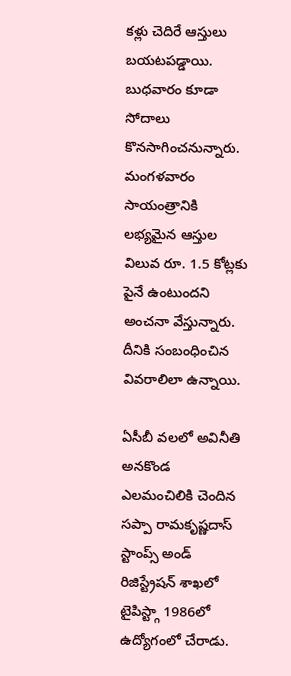కళ్లు చెదిరే ఆస్తులు బయటపడ్డాయి. బుధవారం కూడా సోదాలు కొనసాగించనున్నారు. మంగళవారం సాయంత్రానికి లభ్యమైన ఆస్తుల విలువ రూ. 1.5 కోట్లకు పైనే ఉంటుందని అంచనా వేస్తున్నారు. దీనికి సంబంధించిన వివరాలిలా ఉన్నాయి.

ఏసీబీ వలలో అవినీతి అనకొండ
ఎలమంచిలికి చెందిన సప్పా రామకృష్ణదాస్ స్టాంప్స్ అండ్ రిజిస్ట్రేషన్ శాఖలో టైపిస్ట్గా 1986లో ఉద్యోగంలో చేరాడు.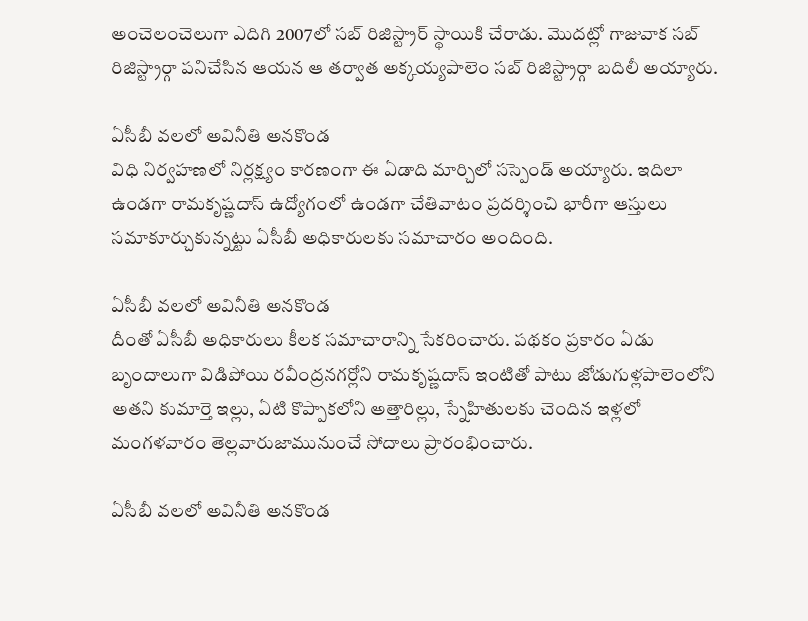అంచెలంచెలుగా ఎదిగి 2007లో సబ్ రిజిస్ట్రార్ స్థాయికి చేరాడు. మొదట్లో గాజువాక సబ్ రిజిస్ట్రార్గా పనిచేసిన ఆయన ఆ తర్వాత అక్కయ్యపాలెం సబ్ రిజిస్ట్రార్గా బదిలీ అయ్యారు.

ఏసీబీ వలలో అవినీతి అనకొండ
విధి నిర్వహణలో నిర్లక్ష్యం కారణంగా ఈ ఏడాది మార్చిలో సస్పెండ్ అయ్యారు. ఇదిలా ఉండగా రామకృష్ణదాస్ ఉద్యోగంలో ఉండగా చేతివాటం ప్రదర్శించి భారీగా ఆస్తులు సమాకూర్చుకున్నట్టు ఏసీబీ అధికారులకు సమాచారం అందింది.

ఏసీబీ వలలో అవినీతి అనకొండ
దీంతో ఏసీబీ అధికారులు కీలక సమాచారాన్ని సేకరించారు. పథకం ప్రకారం ఏడు బృందాలుగా విడిపోయి రవీంద్రనగర్లోని రామకృష్ణదాస్ ఇంటితో పాటు జోడుగుళ్లపాలెంలోని అతని కుమార్తె ఇల్లు, ఏటి కొప్పాకలోని అత్తారిల్లు, స్నేహితులకు చెందిన ఇళ్లలో మంగళవారం తెల్లవారుజామునుంచే సోదాలు ప్రారంభించారు.

ఏసీబీ వలలో అవినీతి అనకొండ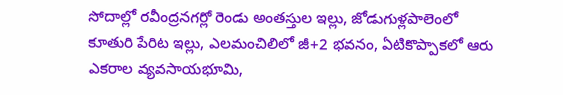సోదాల్లో రవీంద్రనగర్లో రెండు అంతస్తుల ఇల్లు, జోడుగుళ్లపాలెంలో కూతురి పేరిట ఇల్లు, ఎలమంచిలిలో జీ+2 భవనం, ఏటికొప్పాకలో ఆరు ఎకరాల వ్యవసాయభూమి,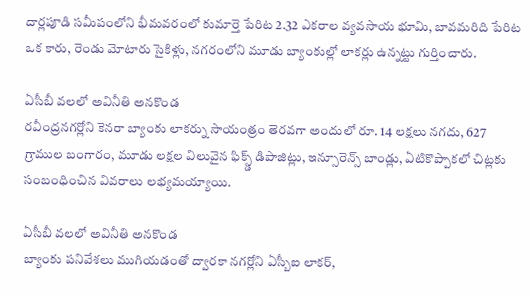దార్లపూడి సమీపంలోని భీమవరంలో కుమార్తె పేరిట 2.32 ఎకరాల వ్యవసాయ భూమి, బావమరిది పేరిట ఒక కారు, రెండు మోటారు సైకిళ్లు, నగరంలోని మూడు బ్యాంకుల్లో లాకర్లు ఉన్నట్టు గుర్తించారు.

ఏసీబీ వలలో అవినీతి అనకొండ
రవీంద్రనగర్లోని కెనరా బ్యాంకు లాకర్ను సాయంత్రం తెరవగా అందులో రూ. 14 లక్షలు నగదు, 627 గ్రాముల బంగారం, మూడు లక్షల విలువైన ఫిక్స్డ్ డిపాజిట్లు, ఇన్సూరెన్స్ బాండ్లు, ఏటికొప్పాకలో చిట్లకు సంబంధించిన వివరాలు లభ్యమయ్యాయి.

ఏసీబీ వలలో అవినీతి అనకొండ
బ్యాంకు పనివేశలు ముగియడంతో ద్వారకా నగర్లోని ఏస్బీఐ లాకర్,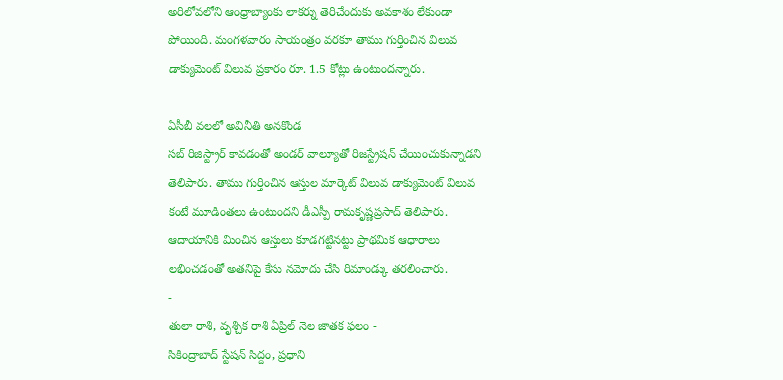అరిలోవలోని ఆంధ్రాబ్యాంకు లాకర్ను తెరిచేందుకు అవకాశం లేకుండా పోయింది. మంగళవారం సాయంత్రం వరకూ తాము గుర్తించిన విలువ డాక్యుమెంట్ విలువ ప్రకారం రూ. 1.5 కోట్లు ఉంటుందన్నారు.

ఏసీబీ వలలో అవినీతి అనకొండ
సబ్ రిజిస్ట్రార్ కావడంతో అండర్ వాల్యూతో రిజస్ట్రేషన్ చేయించుకున్నాడని తెలిపారు. తాము గుర్తించిన ఆస్తుల మార్కెట్ విలువ డాక్యుమెంట్ విలువ కంటే మూడింతలు ఉంటుందని డీఎస్పీ రామకృష్ణప్రసాద్ తెలిపారు. ఆదాయానికి మించిన ఆస్తులు కూడగట్టినట్టు ప్రాథమిక ఆధారాలు లభించడంతో అతనిపై కేసు నమోదు చేసి రిమాండ్కు తరలించారు.
-
తులా రాశి, వృశ్చిక రాశి ఏప్రిల్ నెల జాతక ఫలం -
సికింద్రాబాద్ స్టేషన్ సిద్దం, ప్రధాని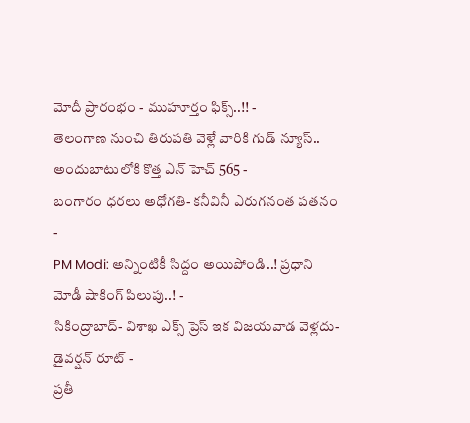మోదీ ప్రారంభం - ముహూర్తం ఫిక్స్..!! -
తెలంగాణ నుంచి తిరుపతి వెళ్లే వారికి గుడ్ న్యూస్.. అందుబాటులోకి కొత్త ఎన్ హెచ్ 565 -
బంగారం ధరలు అధోగతి- కనీవినీ ఎరుగనంత పతనం -
PM Modi: అన్నింటికీ సిద్దం అయిపోండి..! ప్రధాని మోడీ షాకింగ్ పిలుపు..! -
సికింద్రాబాద్- విశాఖ ఎక్స్ ప్రెస్ ఇక విజయవాడ వెళ్లదు- డైవర్షన్ రూట్ -
ప్రతీ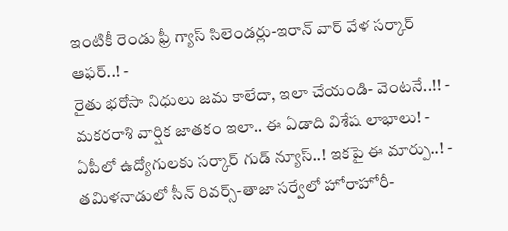ఇంటికీ రెండు ఫ్రీ గ్యాస్ సిలెండర్లు-ఇరాన్ వార్ వేళ సర్కార్ ఆఫర్..! -
రైతు భరోసా నిధులు జమ కాలేదా, ఇలా చేయండి- వెంటనే..!! -
మకరరాశి వార్షిక జాతకం ఇలా.. ఈ ఏడాది విశేష లాభాలు! -
ఏపీలో ఉద్యోగులకు సర్కార్ గుడ్ న్యూస్..! ఇకపై ఈ మార్పు..! -
తమిళనాడులో సీన్ రివర్స్-తాజా సర్వేలో హోరాహోరీ-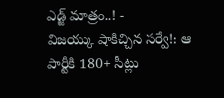ఎడ్జ్ మాత్రం..! -
విజయ్కు షాకిచ్చిన సర్వే!: ఆ పార్టీకి 180+ సీట్లు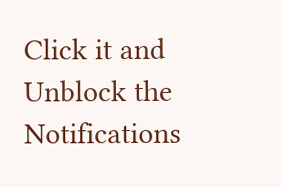Click it and Unblock the Notifications